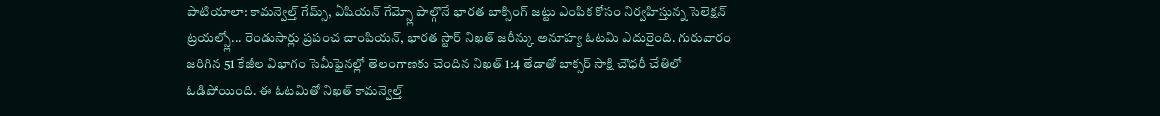పాటియాలా: కామన్వెల్త్ గేమ్స్, ఏషియన్ గేమ్స్లో పాల్గొనే భారత బాక్సింగ్ జట్టు ఎంపిక కోసం నిర్వహిస్తున్న సెలెక్షన్ ట్రయల్స్లో... రెండుసార్లు ప్రపంచ చాంపియన్, భారత స్టార్ నిఖత్ జరీన్కు అనూహ్య ఓటమి ఎదురైంది. గురువారం జరిగిన 51 కేజీల విభాగం సెమీఫైనల్లో తెలంగాణకు చెందిన నిఖత్ 1:4 తేడాతో బాక్సర్ సాక్షి చౌధరీ చేతిలో ఓడిపోయింది. ఈ ఓటమితో నిఖత్ కామన్వెల్త్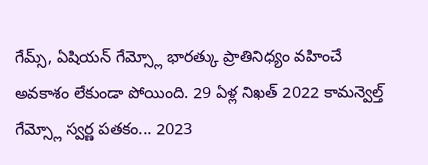గేమ్స్, ఏషియన్ గేమ్స్లో భారత్కు ప్రాతినిధ్యం వహించే అవకాశం లేకుండా పోయింది. 29 ఏళ్ల నిఖత్ 2022 కామన్వెల్త్ గేమ్స్లో స్వర్ణ పతకం... 2023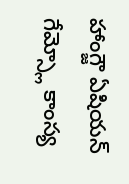హాంగ్జౌ ఏషియన్ గేమ్స్లో కాంస్య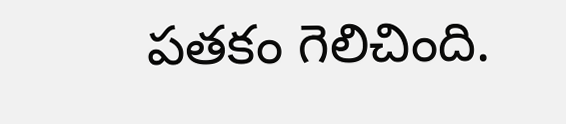పతకం గెలిచింది.